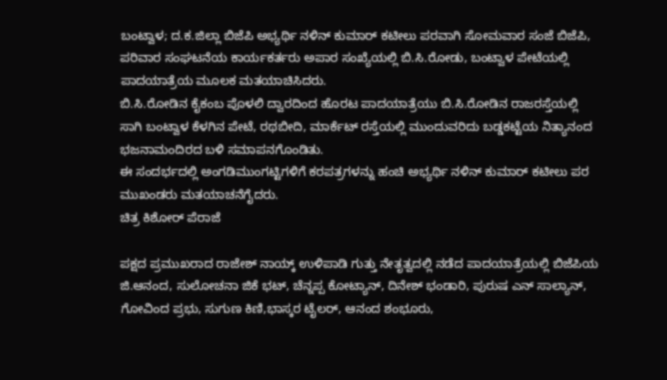ಬಂಟ್ವಾಳ; ದ.ಕ.ಜಿಲ್ಲಾ ಬಿಜೆಪಿ ಅಭ್ಯರ್ಥಿ ನಳಿನ್ ಕುಮಾರ್ ಕಟೀಲು ಪರವಾಗಿ ಸೋಮವಾರ ಸಂಜೆ ಬಿಜೆಪಿ, ಪರಿವಾರ ಸಂಘಟನೆಯ ಕಾರ್ಯಕರ್ತರು ಅಪಾರ ಸಂಖ್ಯೆಯಲ್ಲಿ ಬಿ.ಸಿ.ರೋಡು, ಬಂಟ್ವಾಳ ಪೇಟೆಯಲ್ಲಿ ಪಾದಯಾತ್ರೆಯ ಮೂಲಕ ಮತಯಾಚಿಸಿದರು.
ಬಿ.ಸಿ.ರೋಡಿನ ಕೈಕಂಬ ಪೊಳಲಿ ದ್ವಾರದಿಂದ ಹೊರಟ ಪಾದಯಾತ್ರೆಯು ಬಿ.ಸಿ.ರೋಡಿನ ರಾಜರಸ್ತೆಯಲ್ಲಿ ಸಾಗಿ ಬಂಟ್ವಾಳ ಕೆಳಗಿನ ಪೇಟೆ, ರಥಬೀದಿ, ಮಾರ್ಕೆಟ್ ರಸ್ತೆಯಲ್ಲಿ ಮುಂದುವರಿದು ಬಡ್ಡಕಟ್ಟೆಯ ನಿತ್ಯಾನಂದ ಭಜನಾಮಂದಿರದ ಬಳಿ ಸಮಾಪನಗೊಂಡಿತು.
ಈ ಸಂದರ್ಭದಲ್ಲಿ ಅಂಗಡಿಮುಂಗಟ್ಟಿಗಳಿಗೆ ಕರಪತ್ರಗಳನ್ನು ಹಂಚಿ ಅಭ್ಯರ್ಥಿ ನಳಿನ್ ಕುಮಾರ್ ಕಟೀಲು ಪರ ಮುಖಂಡರು ಮತಯಾಚನೆಗೈದರು.
ಚಿತ್ರ ಕಿಶೋರ್ ಪೆರಾಜೆ

ಪಕ್ಷದ ಪ್ರಮುಖರಾದ ರಾಜೇಶ್ ನಾಯ್ಕ್ ಉಳಿಪಾಡಿ ಗುತ್ತು ನೇತೃತ್ವದಲ್ಲಿ ನಡೆದ ಪಾದಯಾತ್ರೆಯಲ್ಲಿ ಬಿಜೆಪಿಯ ಜಿ.ಆನಂದ, ಸುಲೋಚನಾ ಜಿಕೆ ಭಟ್, ಚೆನ್ನಪ್ಪ ಕೋಟ್ಯಾನ್, ದಿನೇಶ್ ಭಂಡಾರಿ, ಪುರುಷ ಎನ್ ಸಾಲ್ಯಾನ್, ಗೋವಿಂದ ಪ್ರಭು, ಸುಗುಣ ಕಿಣಿ,ಭಾಸ್ಕರ ಟೈಲರ್, ಆನಂದ ಶಂಭೂರು,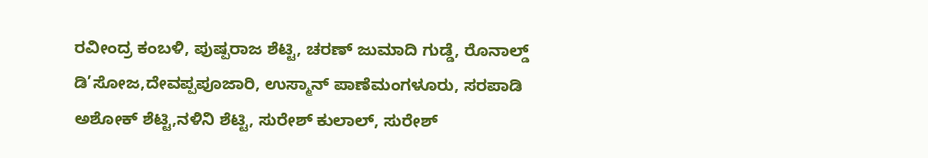ರವೀಂದ್ರ ಕಂಬಳಿ, ಪುಷ್ಪರಾಜ ಶೆಟ್ಟಿ, ಚರಣ್ ಜುಮಾದಿ ಗುಡ್ಡೆ, ರೊನಾಲ್ಡ್ ಡಿ’ಸೋಜ,ದೇವಪ್ಪಪೂಜಾರಿ, ಉಸ್ಮಾನ್ ಪಾಣೆಮಂಗಳೂರು, ಸರಪಾಡಿ ಅಶೋಕ್ ಶೆಟ್ಟಿ,ನಳಿನಿ ಶೆಟ್ಟಿ, ಸುರೇಶ್ ಕುಲಾಲ್, ಸುರೇಶ್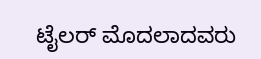ಟೈಲರ್ ಮೊದಲಾದವರು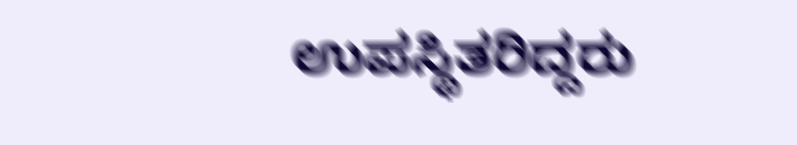ಉಪಸ್ಥಿತರಿದ್ದರು